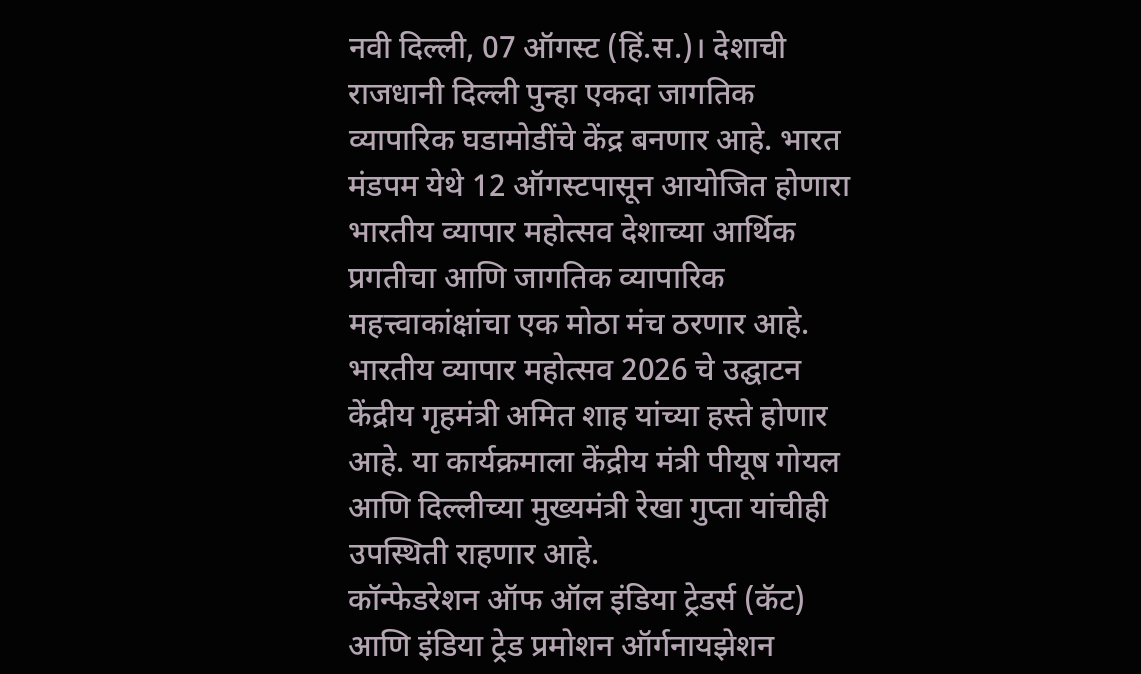नवी दिल्ली, 07 ऑगस्ट (हिं.स.)। देशाची राजधानी दिल्ली पुन्हा एकदा जागतिक व्यापारिक घडामोडींचे केंद्र बनणार आहे. भारत मंडपम येथे 12 ऑगस्टपासून आयोजित होणारा भारतीय व्यापार महोत्सव देशाच्या आर्थिक प्रगतीचा आणि जागतिक व्यापारिक महत्त्वाकांक्षांचा एक मोठा मंच ठरणार आहे. भारतीय व्यापार महोत्सव 2026 चे उद्घाटन केंद्रीय गृहमंत्री अमित शाह यांच्या हस्ते होणार आहे. या कार्यक्रमाला केंद्रीय मंत्री पीयूष गोयल आणि दिल्लीच्या मुख्यमंत्री रेखा गुप्ता यांचीही उपस्थिती राहणार आहे.
कॉन्फेडरेशन ऑफ ऑल इंडिया ट्रेडर्स (कॅट) आणि इंडिया ट्रेड प्रमोशन ऑर्गनायझेशन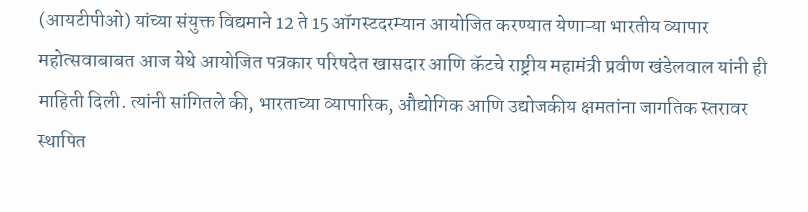(आयटीपीओ) यांच्या संयुक्त विद्यमाने 12 ते 15 ऑगस्टदरम्यान आयोजित करण्यात येणाऱ्या भारतीय व्यापार महोत्सवाबाबत आज येथे आयोजित पत्रकार परिषदेत खासदार आणि कॅटचे राष्ट्रीय महामंत्री प्रवीण खंडेलवाल यांनी ही माहिती दिली. त्यांनी सांगितले की, भारताच्या व्यापारिक, औद्योगिक आणि उद्योजकीय क्षमतांना जागतिक स्तरावर स्थापित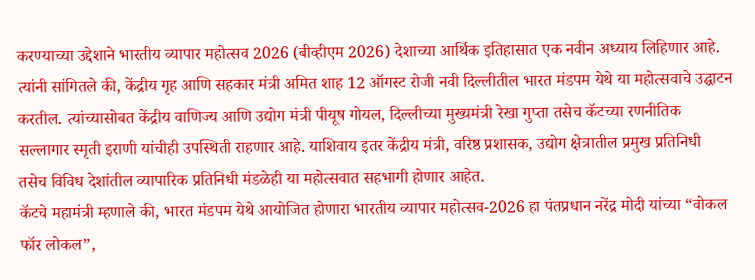करण्याच्या उद्देशाने भारतीय व्यापार महोत्सव 2026 (बीव्हीएम 2026) देशाच्या आर्थिक इतिहासात एक नवीन अध्याय लिहिणार आहे.
त्यांनी सांगितले की, केंद्रीय गृह आणि सहकार मंत्री अमित शाह 12 ऑगस्ट रोजी नवी दिल्लीतील भारत मंडपम येथे या महोत्सवाचे उद्घाटन करतील. त्यांच्यासोबत केंद्रीय वाणिज्य आणि उद्योग मंत्री पीयूष गोयल, दिल्लीच्या मुख्यमंत्री रेखा गुप्ता तसेच कॅटच्या रणनीतिक सल्लागार स्मृती इराणी यांचीही उपस्थिती राहणार आहे. याशिवाय इतर केंद्रीय मंत्री, वरिष्ठ प्रशासक, उद्योग क्षेत्रातील प्रमुख प्रतिनिधी तसेच विविध देशांतील व्यापारिक प्रतिनिधी मंडळेही या महोत्सवात सहभागी होणार आहेत.
कॅटचे महामंत्री म्हणाले की, भारत मंडपम येथे आयोजित होणारा भारतीय व्यापार महोत्सव-2026 हा पंतप्रधान नरेंद्र मोदी यांच्या “वोकल फॉर लोकल”,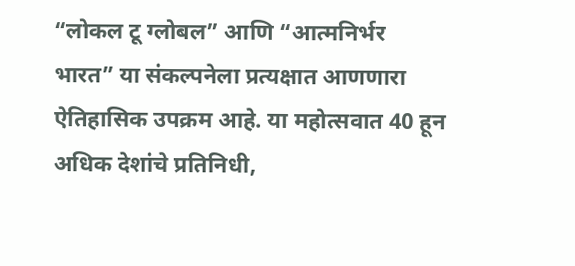“लोकल टू ग्लोबल” आणि “आत्मनिर्भर भारत” या संकल्पनेला प्रत्यक्षात आणणारा ऐतिहासिक उपक्रम आहे. या महोत्सवात 40 हून अधिक देशांचे प्रतिनिधी,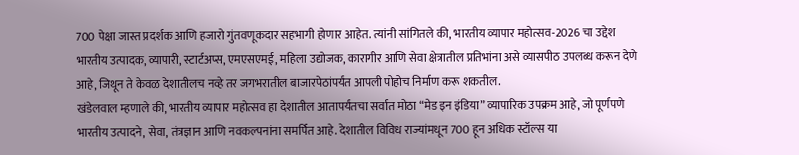700 पेक्षा जास्त प्रदर्शक आणि हजारो गुंतवणूकदार सहभागी होणार आहेत. त्यांनी सांगितले की, भारतीय व्यापार महोत्सव-2026 चा उद्देश भारतीय उत्पादक, व्यापारी, स्टार्टअप्स, एमएसएमई, महिला उद्योजक, कारागीर आणि सेवा क्षेत्रातील प्रतिभांना असे व्यासपीठ उपलब्ध करून देणे आहे, जिथून ते केवळ देशातीलच नव्हे तर जगभरातील बाजारपेठांपर्यंत आपली पोहोच निर्माण करू शकतील.
खंडेलवाल म्हणाले की, भारतीय व्यापार महोत्सव हा देशातील आतापर्यंतचा सर्वात मोठा “मेड इन इंडिया” व्यापारिक उपक्रम आहे, जो पूर्णपणे भारतीय उत्पादने, सेवा, तंत्रज्ञान आणि नवकल्पनांना समर्पित आहे. देशातील विविध राज्यांमधून 700 हून अधिक स्टॉल्स या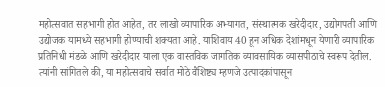महोत्सवात सहभागी होत आहेत, तर लाखो व्यापारिक अभ्यागत, संस्थात्मक खरेदीदार, उद्योगपती आणि उद्योजक यामध्ये सहभागी होण्याची शक्यता आहे. याशिवाय 40 हून अधिक देशांमधून येणारी व्यापारिक प्रतिनिधी मंडळे आणि खरेदीदार याला एक वास्तविक जागतिक व्यावसायिक व्यासपीठाचे स्वरूप देतील.
त्यांनी सांगितले की, या महोत्सवाचे सर्वात मोठे वैशिष्ट्य म्हणजे उत्पादकांपासून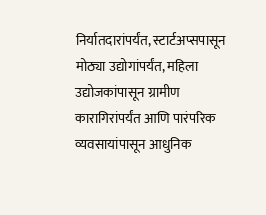निर्यातदारांपर्यंत, स्टार्टअप्सपासून मोठ्या उद्योगांपर्यंत, महिला उद्योजकांपासून ग्रामीण कारागिरांपर्यंत आणि पारंपरिक व्यवसायांपासून आधुनिक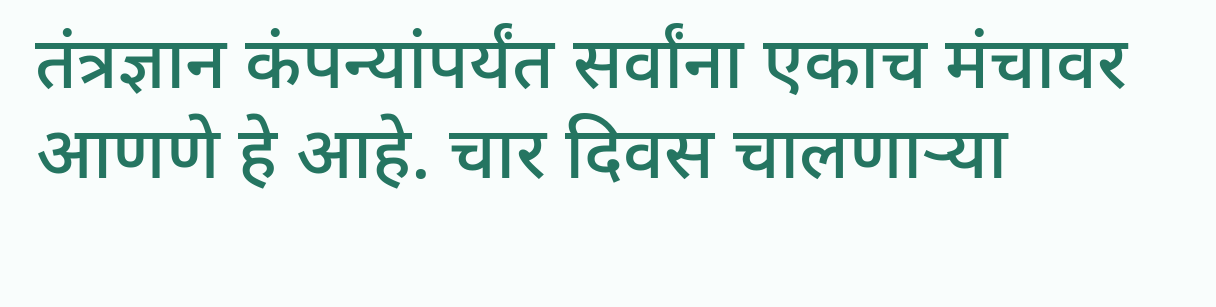तंत्रज्ञान कंपन्यांपर्यंत सर्वांना एकाच मंचावर आणणे हे आहे. चार दिवस चालणाऱ्या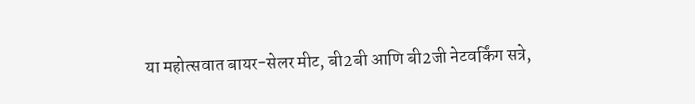या महोत्सवात बायर-सेलर मीट, बी2बी आणि बी2जी नेटवर्किंग सत्रे,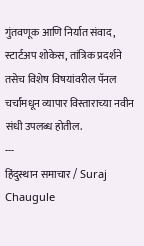गुंतवणूक आणि निर्यात संवाद, स्टार्टअप शोकेस, तांत्रिक प्रदर्शने तसेच विशेष विषयांवरील पॅनल चर्चांमधून व्यापार विस्ताराच्या नवीन संधी उपलब्ध होतील.
---
हिंदुस्थान समाचार / Suraj Chaugule